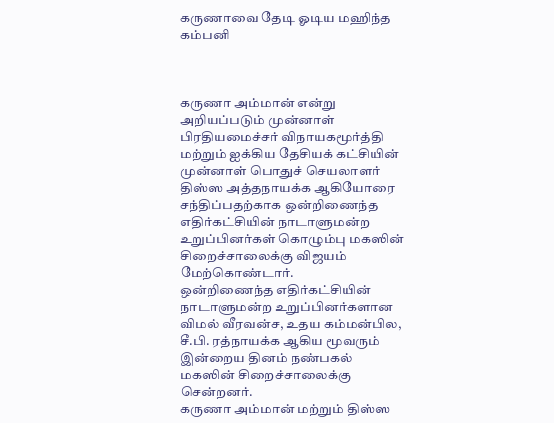கருணாவை தேடி ஓடிய மஹிந்த கம்பனி



கருணா அம்மான் என்று அறியப்படும் முன்னாள் பிரதியமைச்சர் விநாயகமூர்த்தி மற்றும் ஐக்கிய தேசியக் கட்சியின் முன்னாள் பொதுச் செயலாளர் திஸ்ஸ அத்தநாயக்க ஆகியோரை சந்திப்பதற்காக ஒன்றிணைந்த எதிர்கட்சியின் நாடாளுமன்ற உறுப்பினர்கள் கொழும்பு மகஸின் சிறைச்சாலைக்கு விஜயம் மேற்கொண்டார்.
ஒன்றிணைந்த எதிர்கட்சியின் நாடாளுமன்ற உறுப்பினர்களான விமல் வீரவன்ச, உதய கம்மன்பில, சீ.பி. ரத்நாயக்க ஆகிய மூவரும் இன்றைய தினம் நண்பகல் மகஸின் சிறைச்சாலைக்கு சென்றனர்.
கருணா அம்மான் மற்றும் திஸ்ஸ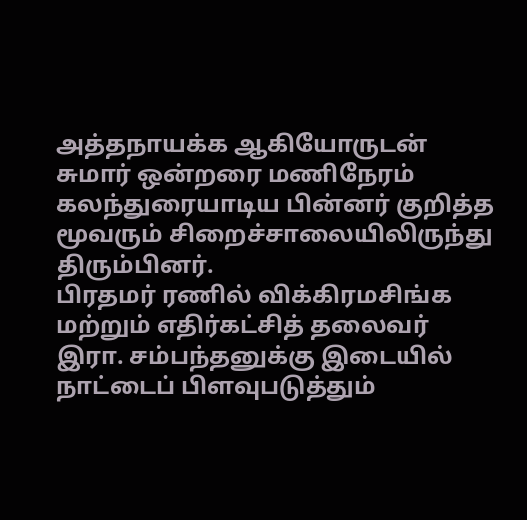அத்தநாயக்க ஆகியோருடன் சுமார் ஒன்றரை மணிநேரம் கலந்துரையாடிய பின்னர் குறித்த மூவரும் சிறைச்சாலையிலிருந்து திரும்பினர்.
பிரதமர் ரணில் விக்கிரமசிங்க மற்றும் எதிர்கட்சித் தலைவர் இரா. சம்பந்தனுக்கு இடையில் நாட்டைப் பிளவுபடுத்தும்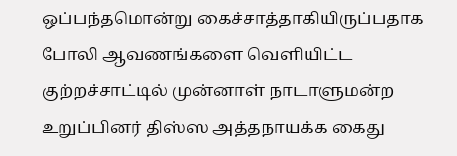ஒப்பந்தமொன்று கைச்சாத்தாகியிருப்பதாக போலி ஆவணங்களை வெளியிட்ட குற்றச்சாட்டில் முன்னாள் நாடாளுமன்ற உறுப்பினர் திஸ்ஸ அத்தநாயக்க கைது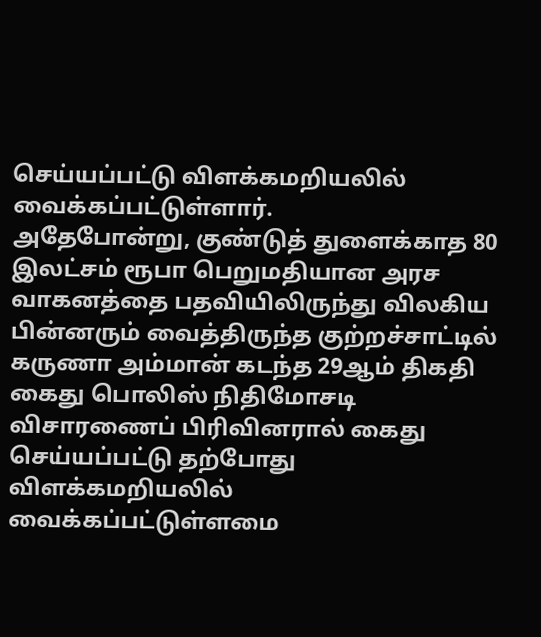செய்யப்பட்டு விளக்கமறியலில் வைக்கப்பட்டுள்ளார்.
அதேபோன்று, குண்டுத் துளைக்காத 80 இலட்சம் ரூபா பெறுமதியான அரச வாகனத்தை பதவியிலிருந்து விலகிய பின்னரும் வைத்திருந்த குற்றச்சாட்டில் கருணா அம்மான் கடந்த 29ஆம் திகதி கைது பொலிஸ் நிதிமோசடி விசாரணைப் பிரிவினரால் கைது செய்யப்பட்டு தற்போது விளக்கமறியலில் வைக்கப்பட்டுள்ளமை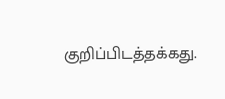குறிப்பிடத்தக்கது.